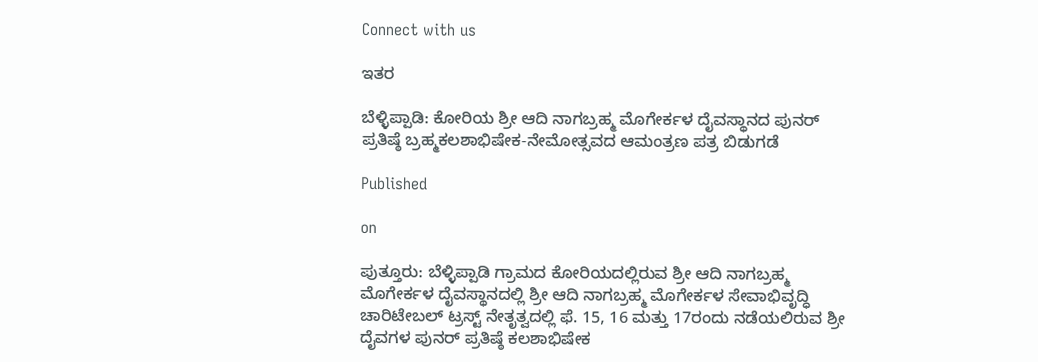Connect with us

ಇತರ

ಬೆಳ್ಳಿಪ್ಪಾಡಿ: ಕೋರಿಯ ಶ್ರೀ ಆದಿ ನಾಗಬ್ರಹ್ಮ ಮೊಗೇರ್ಕಳ ದೈವಸ್ಥಾನದ ಪುನರ್ ಪ್ರತಿಷ್ಠೆ ಬ್ರಹ್ಮಕಲಶಾಭಿಷೇಕ-ನೇಮೋತ್ಸವದ ಆಮಂತ್ರಣ ಪತ್ರ ಬಿಡುಗಡೆ

Published

on

ಪುತ್ತೂರು: ಬೆಳ್ಳಿಪ್ಪಾಡಿ ಗ್ರಾಮದ ಕೋರಿಯದಲ್ಲಿರುವ ಶ್ರೀ ಆದಿ ನಾಗಬ್ರಹ್ಮ ಮೊಗೇರ್ಕಳ ದೈವಸ್ಥಾನದಲ್ಲಿ ಶ್ರೀ ಆದಿ ನಾಗಬ್ರಹ್ಮ ಮೊಗೇರ್ಕಳ ಸೇವಾಭಿವೃದ್ಧಿ ಚಾರಿಟೇಬಲ್ ಟ್ರಸ್ಟ್ ನೇತೃತ್ವದಲ್ಲಿ ಫೆ. 15, 16 ಮತ್ತು 17ರಂದು ನಡೆಯಲಿರುವ ಶ್ರೀ ದೈವಗಳ ಪುನರ್ ಪ್ರತಿಷ್ಠೆ ಕಲಶಾಭಿಷೇಕ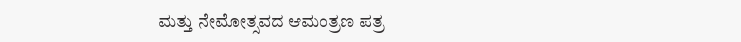ಮತ್ತು ನೇಮೋತ್ಸವದ ಆಮಂತ್ರಣ ಪತ್ರ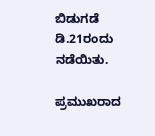ಬಿಡುಗಡೆ ಡಿ.21ರಂದು ನಡೆಯಿತು.

ಪ್ರಮುಖರಾದ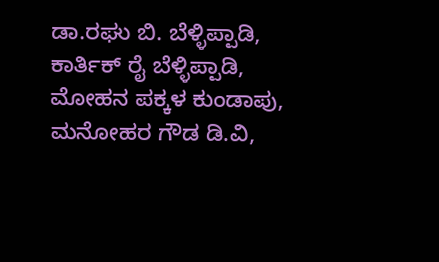ಡಾ.ರಘು ಬಿ. ಬೆಳ್ಳಿಪ್ಪಾಡಿ, ಕಾರ್ತಿಕ್ ರೈ ಬೆಳ್ಳಿಪ್ಪಾಡಿ, ಮೋಹನ ಪಕ್ಕಳ ಕುಂಡಾಪು, ಮನೋಹರ ಗೌಡ ಡಿ.ವಿ,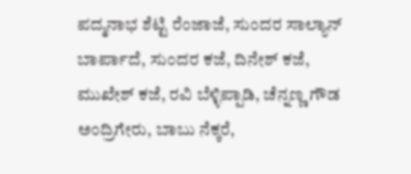ಪದ್ಮನಾಭ ಶೆಟ್ಟಿ ರೆಂಜಾಜೆ, ಸುಂದರ ಸಾಲ್ಯಾನ್ ಬಾರ್ಪಾದೆ, ಸುಂದರ ಕಜೆ, ದಿನೇಶ್ ಕಜೆ, ಮುಖೇಶ್ ಕಜೆ, ರವಿ ಬೆಳ್ಳಿಪ್ಪಾಡಿ, ಚೆನ್ನಣ್ಣ ಗೌಡ ಅಂದ್ರಿಗೇರು, ಬಾಬು ನೆಕ್ಕರೆ,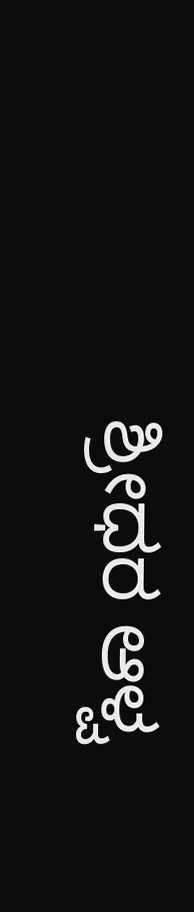ಶ್ರೀಧರ ಆಳ್ವ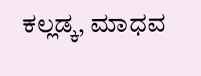ಕಲ್ಲಡ್ಕ, ಮಾಧವ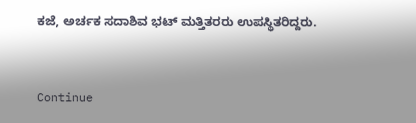ಕಜೆ, ಅರ್ಚಕ ಸದಾಶಿವ ಭಟ್ ಮತ್ತಿತರರು ಉಪಸ್ಥಿತರಿದ್ದರು.



Continue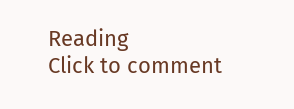Reading
Click to comment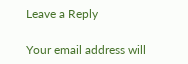Leave a Reply

Your email address will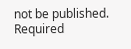not be published. Required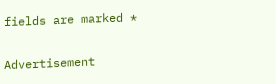fields are marked *

Advertisement